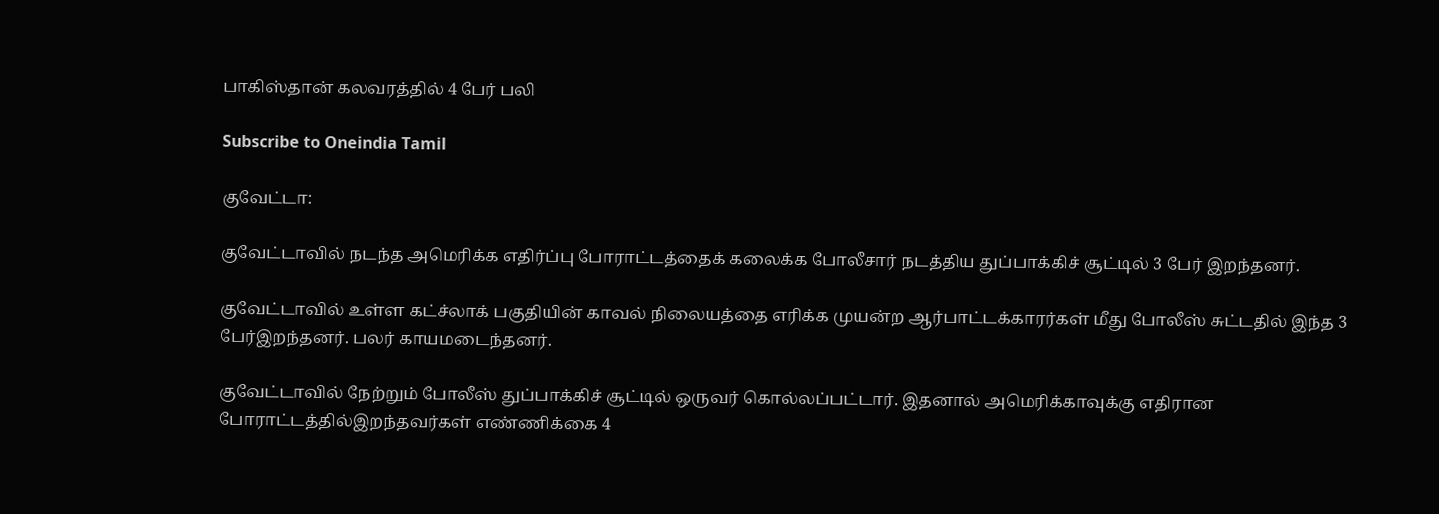பாகிஸ்தான் கலவரத்தில் 4 பேர் பலி

Subscribe to Oneindia Tamil

குவேட்டா:

குவேட்டாவில் நடந்த அமெரிக்க எதிர்ப்பு போராட்டத்தைக் கலைக்க போலீசார் நடத்திய துப்பாக்கிச் சூட்டில் 3 பேர் இறந்தனர்.

குவேட்டாவில் உள்ள கட்ச்லாக் பகுதியின் காவல் நிலையத்தை எரிக்க முயன்ற ஆர்பாட்டக்காரர்கள் மீது போலீஸ் சுட்டதில் இந்த 3 பேர்இறந்தனர். பலர் காயமடைந்தனர்.

குவேட்டாவில் நேற்றும் போலீஸ் துப்பாக்கிச் சூட்டில் ஒருவர் கொல்லப்பட்டார். இதனால் அமெரிக்காவுக்கு எதிரான போராட்டத்தில்இறந்தவர்கள் எண்ணிக்கை 4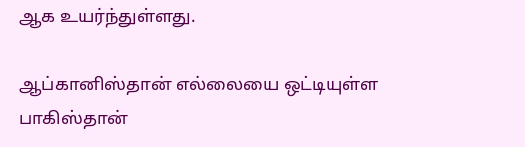ஆக உயர்ந்துள்ளது.

ஆப்கானிஸ்தான் எல்லையை ஒட்டியுள்ள பாகிஸ்தான்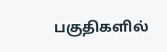பகுதிகளில்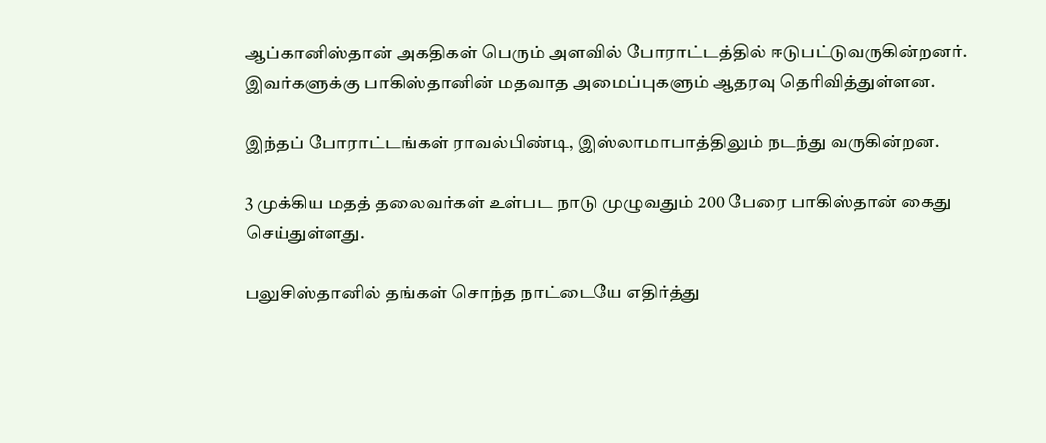ஆப்கானிஸ்தான் அகதிகள் பெரும் அளவில் போராட்டத்தில் ஈடுபட்டுவருகின்றனர். இவர்களுக்கு பாகிஸ்தானின் மதவாத அமைப்புகளும் ஆதரவு தெரிவித்துள்ளன.

இந்தப் போராட்டங்கள் ராவல்பிண்டி, இஸ்லாமாபாத்திலும் நடந்து வருகின்றன.

3 முக்கிய மதத் தலைவர்கள் உள்பட நாடு முழுவதும் 200 பேரை பாகிஸ்தான் கைது செய்துள்ளது.

பலுசிஸ்தானில் தங்கள் சொந்த நாட்டையே எதிர்த்து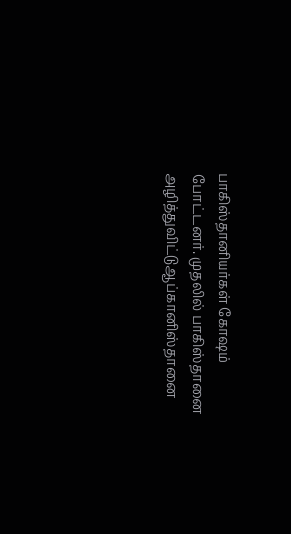பாகிஸ்தானியர்கள் கோஷம் போட்டனர். முதலில் பாகிஸ்தானை அழித்துவிட்டுஆப்கானிஸ்தானை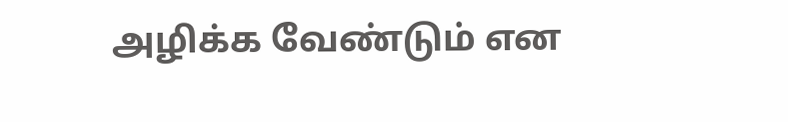அழிக்க வேண்டும் என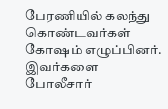பேரணியில் கலந்து கொண்டவர்கள் கோஷம் எழுப்பினர். இவர்களை போலீசார்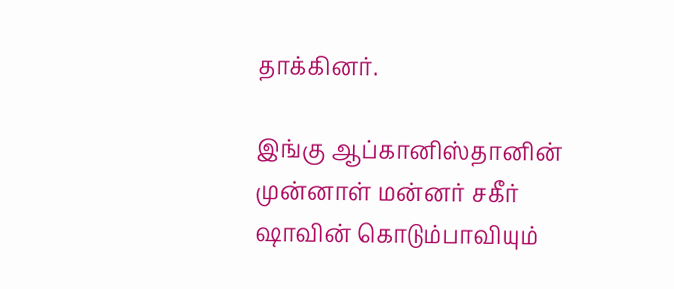தாக்கினர்.

இங்கு ஆப்கானிஸ்தானின் முன்னாள் மன்னர் சகீர் ஷாவின் கொடும்பாவியும்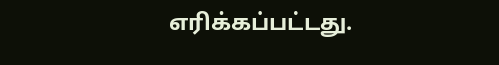எரிக்கப்பட்டது.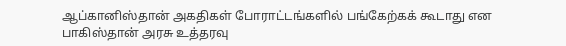ஆப்கானிஸ்தான் அகதிகள் போராட்டங்களில் பங்கேற்கக் கூடாது என பாகிஸ்தான் அரசு உத்தரவு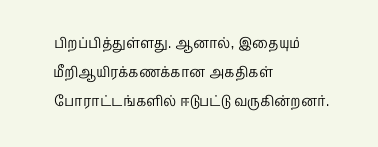பிறப்பித்துள்ளது. ஆனால், இதையும் மீறிஆயிரக்கணக்கான அகதிகள் போராட்டங்களில் ஈடுபட்டு வருகின்றனர்.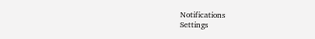Notifications
Settings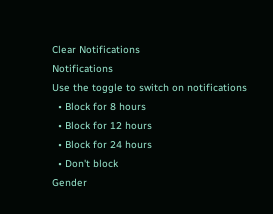Clear Notifications
Notifications
Use the toggle to switch on notifications
  • Block for 8 hours
  • Block for 12 hours
  • Block for 24 hours
  • Don't block
Gender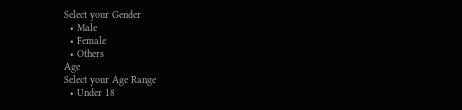Select your Gender
  • Male
  • Female
  • Others
Age
Select your Age Range
  • Under 18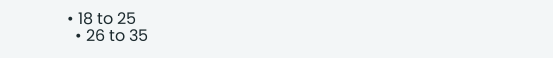• 18 to 25
  • 26 to 35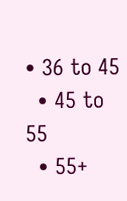• 36 to 45
  • 45 to 55
  • 55+